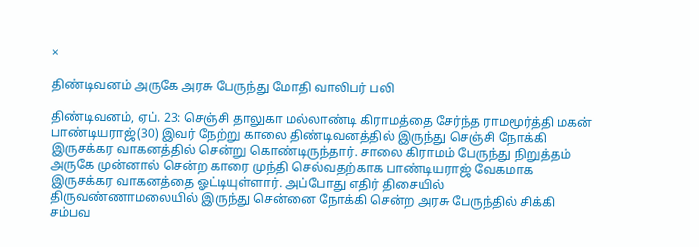×

திண்டிவனம் அருகே அரசு பேருந்து மோதி வாலிபர் பலி

திண்டிவனம், ஏப். 23: செஞ்சி தாலுகா மல்லாண்டி கிராமத்தை சேர்ந்த ராமமூர்த்தி மகன் பாண்டியராஜ்(30) இவர் நேற்று காலை திண்டிவனத்தில் இருந்து செஞ்சி நோக்கி இருசக்கர வாகனத்தில் சென்று கொண்டிருந்தார். சாலை கிராமம் பேருந்து நிறுத்தம் அருகே முன்னால் சென்ற காரை முந்தி செல்வதற்காக பாண்டியராஜ் வேகமாக இருசக்கர வாகனத்தை ஓட்டியுள்ளார். அப்போது எதிர் திசையில் திருவண்ணாமலையில் இருந்து சென்னை நோக்கி சென்ற அரசு பேருந்தில் சிக்கி சம்பவ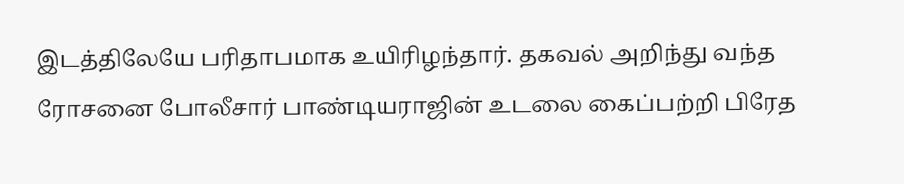இடத்திலேயே பரிதாபமாக உயிரிழந்தார். தகவல் அறிந்து வந்த ரோசனை போலீசார் பாண்டியராஜின் உடலை கைப்பற்றி பிரேத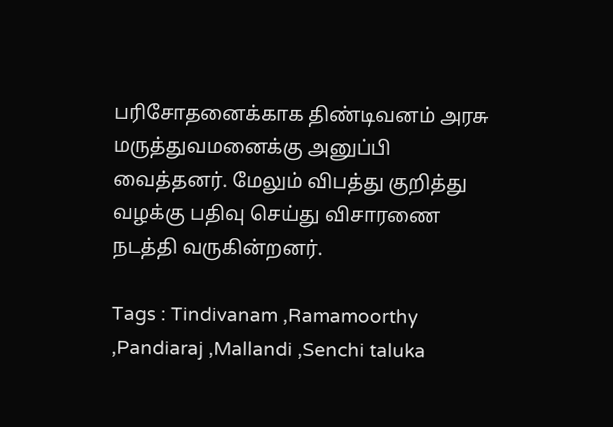பரிசோதனைக்காக திண்டிவனம் அரசு மருத்துவமனைக்கு அனுப்பி வைத்தனர். மேலும் விபத்து குறித்து வழக்கு பதிவு செய்து விசாரணை நடத்தி வருகின்றனர்.

Tags : Tindivanam ,Ramamoorthy ,Pandiaraj ,Mallandi ,Senchi taluka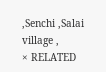,Senchi ,Salai village ,
× RELATED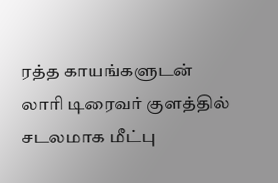ரத்த காயங்களுடன் லாரி டிரைவர் குளத்தில் சடலமாக மீட்பு